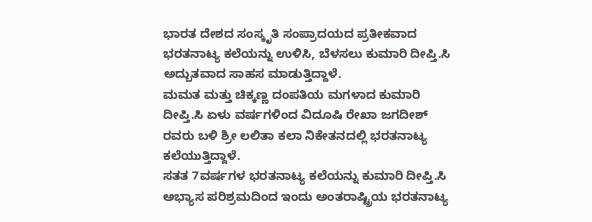ಭಾರತ ದೇಶದ ಸಂಸ್ಕೃತಿ ಸಂಪ್ರಾದಯದ ಪ್ರತೀಕವಾದ ಭರತನಾಟ್ಯ ಕಲೆಯನ್ನು ಉಳಿಸಿ, ಬೆಳಸಲು ಕುಮಾರಿ ದೀಪ್ತಿ.ಸಿ ಅದ್ಬುತವಾದ ಸಾಹಸ ಮಾಡುತ್ತಿದ್ದಾಳೆ.
ಮಮತ ಮತ್ತು ಚಿಕ್ಕಣ್ಣ ದಂಪತಿಯ ಮಗಳಾದ ಕುಮಾರಿ ದೀಪ್ತಿ.ಸಿ ಏಳು ವರ್ಷಗಳಿಂದ ವಿದೂಷಿ ರೇಖಾ ಜಗದೀಶ್ ರವರು ಬಳಿ ಶ್ರೀ ಲಲಿತಾ ಕಲಾ ನಿಕೇತನದಲ್ಲಿ ಭರತನಾಟ್ಯ ಕಲೆಯುತ್ತಿದ್ದಾಳೆ.
ಸತತ 7ವರ್ಷಗಳ ಭರತನಾಟ್ಯ ಕಲೆಯನ್ನು ಕುಮಾರಿ ದೀಪ್ತಿ.ಸಿ ಅಭ್ಯಾಸ ಪರಿಶ್ರಮದಿಂದ ಇಂದು ಅಂತರಾಷ್ಟ್ರಿಯ ಭರತನಾಟ್ಯ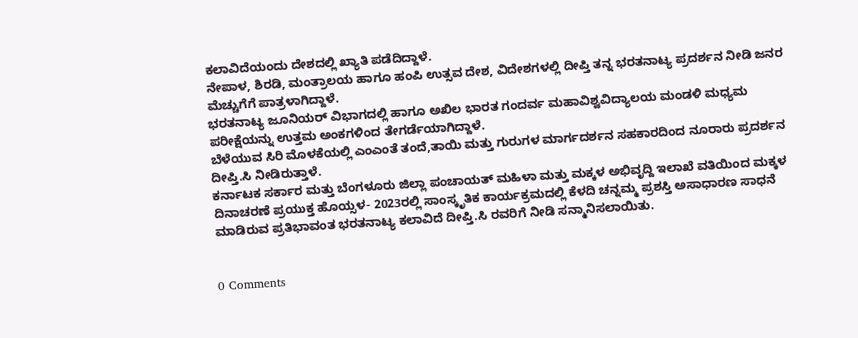ಕಲಾವಿದೆಯಂದು ದೇಶದಲ್ಲಿ ಖ್ಯಾತಿ ಪಡೆದಿದ್ದಾಳೆ.
ನೇಪಾಳ, ಶಿರಡಿ, ಮಂತ್ರಾಲಯ ಹಾಗೂ ಹಂಪಿ ಉತ್ಸವ ದೇಶ, ವಿದೇಶಗಳಲ್ಲಿ ದೀಪ್ತಿ ತನ್ನ ಭರತನಾಟ್ಯ ಪ್ರದರ್ಶನ ನೀಡಿ ಜನರ ಮೆಚ್ಚುಗೆಗೆ ಪಾತ್ರಳಾಗಿದ್ದಾಳೆ.
ಭರತನಾಟ್ಯ ಜೂನಿಯರ್ ವಿಭಾಗದಲ್ಲಿ ಹಾಗೂ ಅಖಿಲ ಭಾರತ ಗಂದರ್ವ ಮಹಾವಿಶ್ವವಿದ್ಯಾಲಯ ಮಂಡಳಿ ಮಧ್ಯಮ ಪರೀಕ್ಷೆಯನ್ನು ಉತ್ತಮ ಅಂಕಗಳಿಂದ ತೇಗರ್ಡೆಯಾಗಿದ್ದಾಳೆ.
ಬೆಳೆಯುವ ಸಿರಿ ಮೊಳಕೆಯಲ್ಲಿ ಎಂಎಂತೆ ತಂದೆ,ತಾಯಿ ಮತ್ತು ಗುರುಗಳ ಮಾರ್ಗದರ್ಶನ ಸಹಕಾರದಿಂದ ನೂರಾರು ಪ್ರದರ್ಶನ ದೀಪ್ತಿ.ಸಿ ನೀಡಿರುತ್ತಾಳೆ.
ಕರ್ನಾಟಕ ಸರ್ಕಾರ ಮತ್ತು ಬೆಂಗಳೂರು ಜಿಲ್ಲಾ ಪಂಚಾಯತ್ ಮಹಿಳಾ ಮತ್ತು ಮಕ್ಕಳ ಅಭಿವೃದ್ದಿ ಇಲಾಖೆ ವತಿಯಿಂದ ಮಕ್ಕಳ ದಿನಾಚರಣೆ ಪ್ರಯುಕ್ತ ಹೊಯ್ಸಳ- 2023ರಲ್ಲಿ ಸಾಂಸ್ಕೃತಿಕ ಕಾರ್ಯಕ್ರಮದಲ್ಲಿ ಕೆಳದಿ ಚನ್ನಮ್ಮ ಪ್ರಶಸ್ತಿ ಅಸಾಧಾರಣ ಸಾಧನೆ ಮಾಡಿರುವ ಪ್ರತಿಭಾವಂತ ಭರತನಾಟ್ಯ ಕಲಾವಿದೆ ದೀಪ್ತಿ.ಸಿ ರವರಿಗೆ ನೀಡಿ ಸನ್ಮಾನಿಸಲಾಯಿತು.


0 Comments